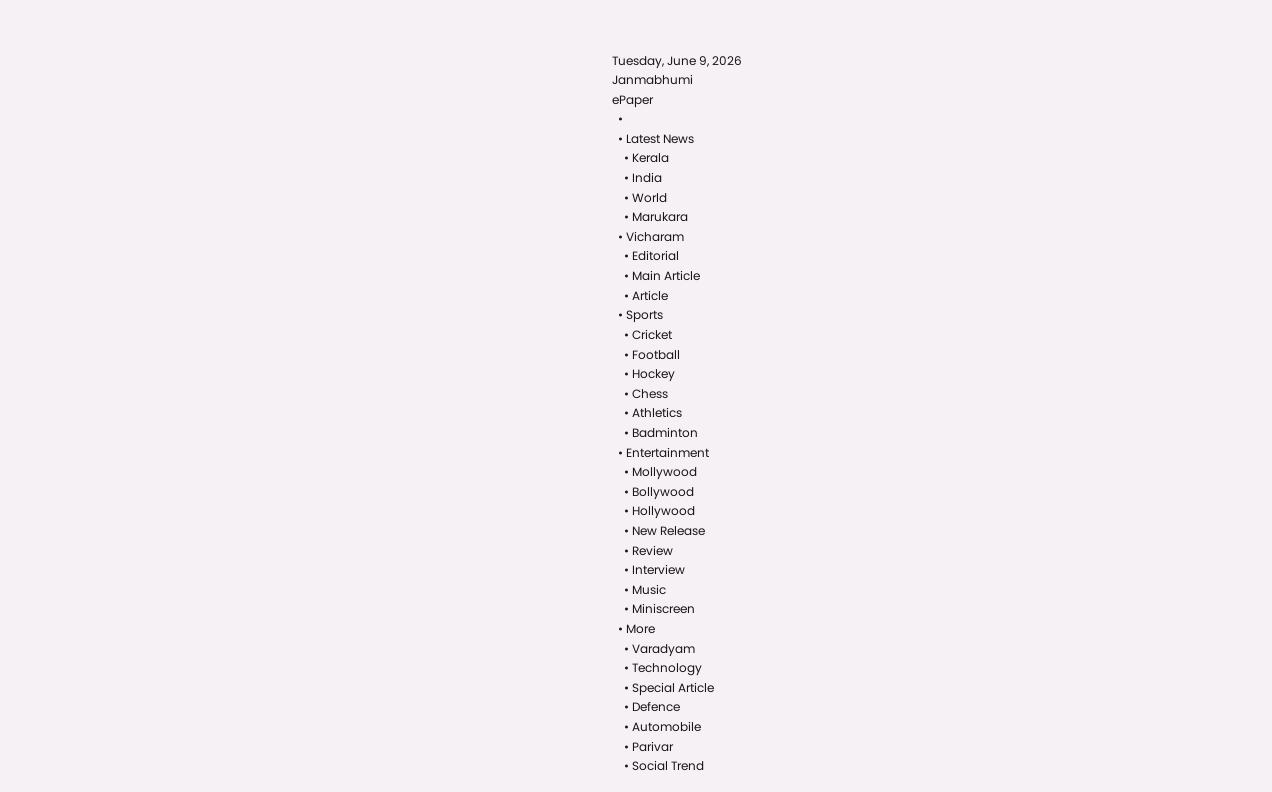Tuesday, June 9, 2026
Janmabhumi
ePaper
  •
  • Latest News
    • Kerala
    • India
    • World
    • Marukara
  • Vicharam
    • Editorial
    • Main Article
    • Article
  • Sports
    • Cricket
    • Football
    • Hockey
    • Chess
    • Athletics
    • Badminton
  • Entertainment
    • Mollywood
    • Bollywood
    • Hollywood
    • New Release
    • Review
    • Interview
    • Music
    • Miniscreen
  • More
    • Varadyam
    • Technology
    • Special Article
    • Defence
    • Automobile
    • Parivar
    • Social Trend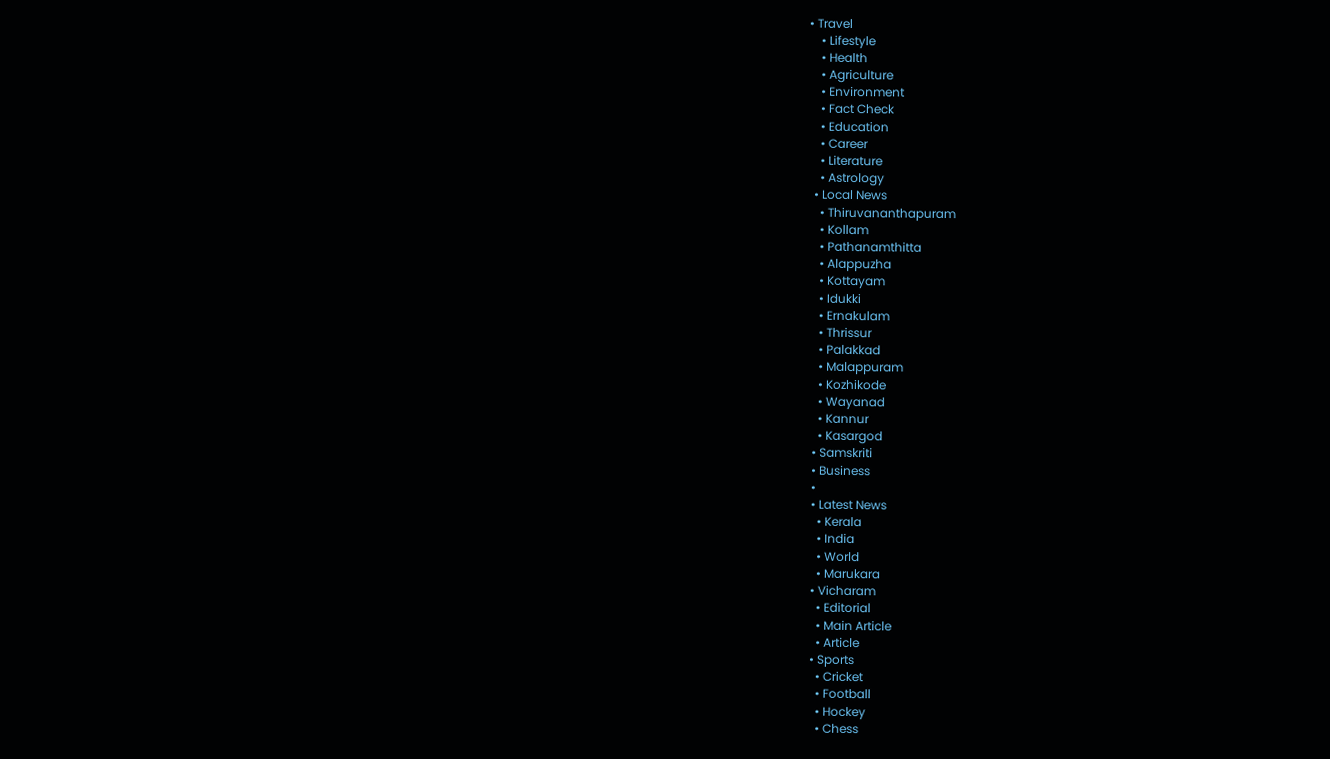• Travel
    • Lifestyle
    • Health
    • Agriculture
    • Environment
    • Fact Check
    • Education
    • Career
    • Literature
    • Astrology
  • Local News
    • Thiruvananthapuram
    • Kollam
    • Pathanamthitta
    • Alappuzha
    • Kottayam
    • Idukki
    • Ernakulam
    • Thrissur
    • Palakkad
    • Malappuram
    • Kozhikode
    • Wayanad
    • Kannur
    • Kasargod
  • Samskriti
  • Business
  •
  • Latest News
    • Kerala
    • India
    • World
    • Marukara
  • Vicharam
    • Editorial
    • Main Article
    • Article
  • Sports
    • Cricket
    • Football
    • Hockey
    • Chess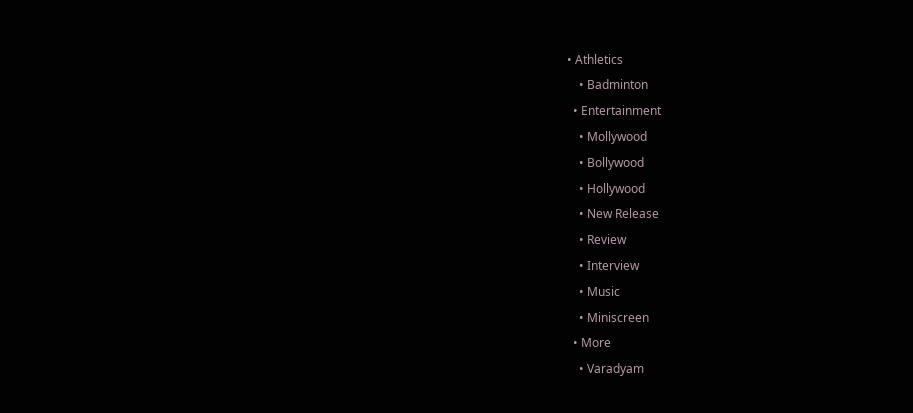• Athletics
    • Badminton
  • Entertainment
    • Mollywood
    • Bollywood
    • Hollywood
    • New Release
    • Review
    • Interview
    • Music
    • Miniscreen
  • More
    • Varadyam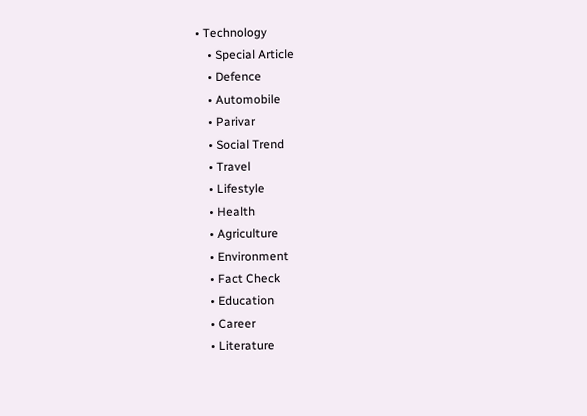• Technology
    • Special Article
    • Defence
    • Automobile
    • Parivar
    • Social Trend
    • Travel
    • Lifestyle
    • Health
    • Agriculture
    • Environment
    • Fact Check
    • Education
    • Career
    • Literature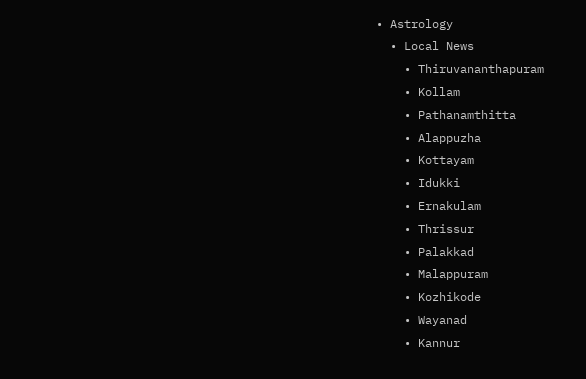• Astrology
  • Local News
    • Thiruvananthapuram
    • Kollam
    • Pathanamthitta
    • Alappuzha
    • Kottayam
    • Idukki
    • Ernakulam
    • Thrissur
    • Palakkad
    • Malappuram
    • Kozhikode
    • Wayanad
    • Kannur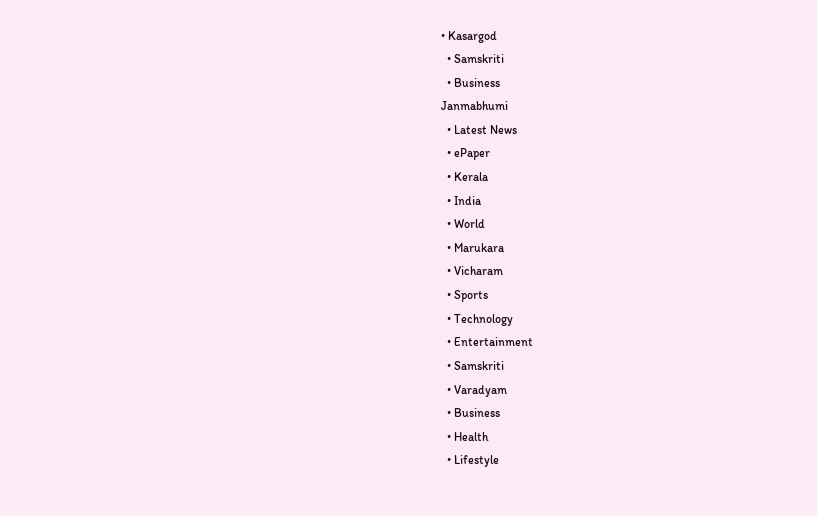• Kasargod
  • Samskriti
  • Business
Janmabhumi
  • Latest News
  • ePaper
  • Kerala
  • India
  • World
  • Marukara
  • Vicharam
  • Sports
  • Technology
  • Entertainment
  • Samskriti
  • Varadyam
  • Business
  • Health
  • Lifestyle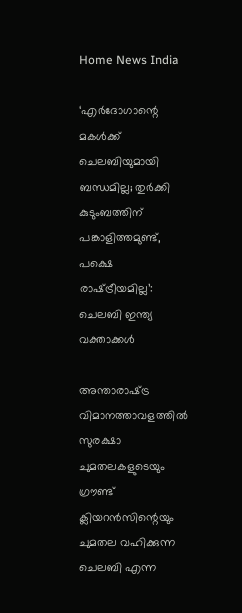Home News India

‘എര്‍ദോഗാന്റെ മകള്‍ക്ക് ചെലബിയുമായി ബന്ധമില്ല; തുര്‍ക്കി കുടുംബത്തിന് പങ്കാളിത്തമുണ്ട്, പക്ഷെ രാഷ്‌ട്രീയമില്ല’: ചെലബി ഇന്ത്യ വക്താക്കള്‍

അന്താരാഷ്‌ട്ര വിമാനത്താവളത്തില്‍ സുരക്ഷാ ചുമതലകളുടെയും ഗ്രൗണ്ട് ക്ലിയറന്‍സിന്റെയും ചുമതല വഹിക്കുന്ന ചെലബി എന്ന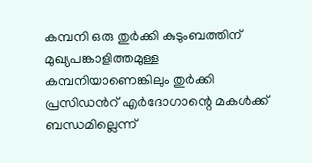കമ്പനി ഒരു തുര്‍ക്കി കുടുംബത്തിന് മുഖ്യപങ്കാളിത്തമുള്ള കമ്പനിയാണെങ്കിലും തുര്‍ക്കി പ്രസിഡന്‍റ് എര്‍ദോഗാന്റെ മകള്‍ക്ക് ബന്ധമില്ലെന്ന്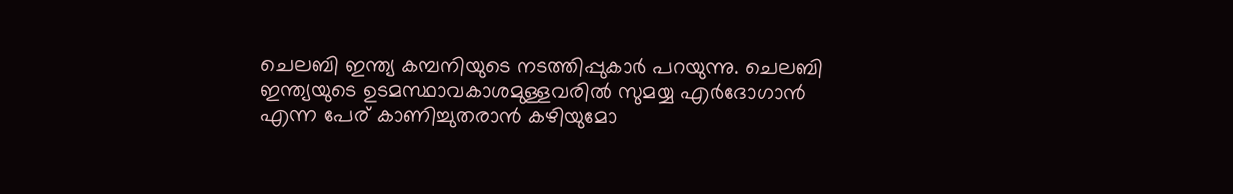ചെലബി ഇന്ത്യ കമ്പനിയുടെ നടത്തിപ്പുകാര്‍ പറയുന്നു. ചെലബി ഇന്ത്യയുടെ ഉടമസ്ഥാവകാശമുള്ളവരില്‍ സുമയ്യ എര്‍ദോഗാന്‍ എന്ന പേര് കാണിച്ചുതരാന്‍ കഴിയുമോ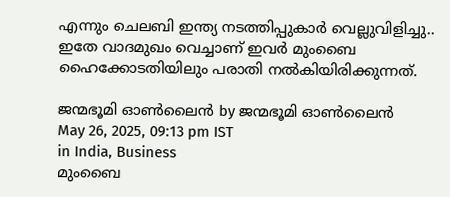എന്നും ചെലബി ഇന്ത്യ നടത്തിപ്പുകാര്‍ വെല്ലുവിളിച്ചു.. ഇതേ വാദമുഖം വെച്ചാണ് ഇവര്‍ മുംബൈ ഹൈക്കോടതിയിലും പരാതി നല്‍കിയിരിക്കുന്നത്.

ജന്മഭൂമി ഓണ്‍ലൈന്‍ by ജന്മഭൂമി ഓണ്‍ലൈന്‍
May 26, 2025, 09:13 pm IST
in India, Business
മുംബൈ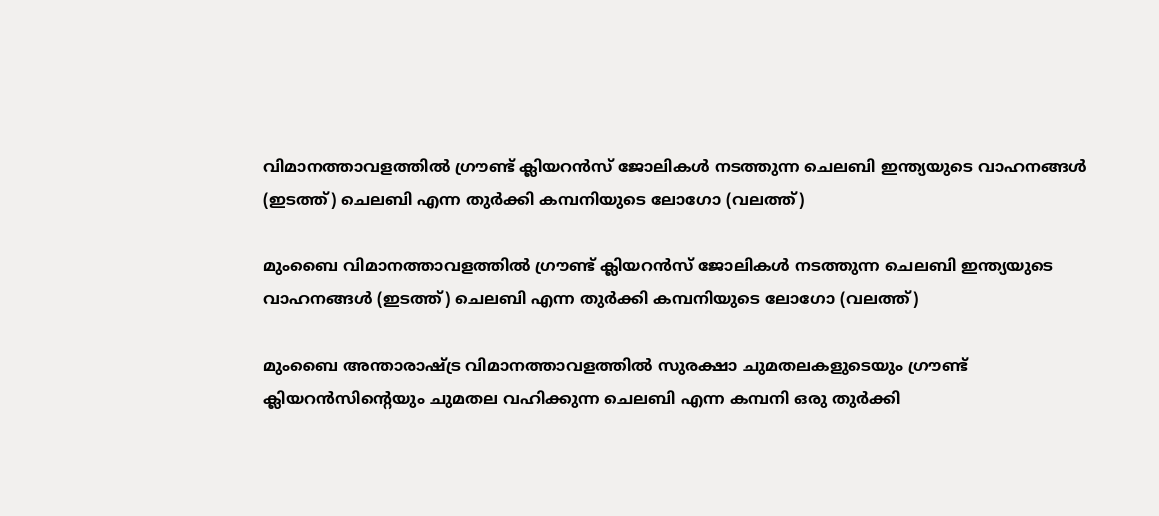വിമാനത്താവളത്തില്‍ ഗ്രൗണ്ട് ക്ലിയറന്‍സ് ജോലികള്‍ നടത്തുന്ന ചെലബി ഇന്ത്യയുടെ വാഹനങ്ങള്‍ (ഇടത്ത്) ചെലബി എന്ന തുര്‍ക്കി കമ്പനിയുടെ ലോഗോ (വലത്ത്)

മുംബൈ വിമാനത്താവളത്തില്‍ ഗ്രൗണ്ട് ക്ലിയറന്‍സ് ജോലികള്‍ നടത്തുന്ന ചെലബി ഇന്ത്യയുടെ വാഹനങ്ങള്‍ (ഇടത്ത്) ചെലബി എന്ന തുര്‍ക്കി കമ്പനിയുടെ ലോഗോ (വലത്ത്)

മുംബൈ അന്താരാഷ്‌ട്ര വിമാനത്താവളത്തില്‍ സുരക്ഷാ ചുമതലകളുടെയും ഗ്രൗണ്ട് ക്ലിയറന്‍സിന്റെയും ചുമതല വഹിക്കുന്ന ചെലബി എന്ന കമ്പനി ഒരു തുര്‍ക്കി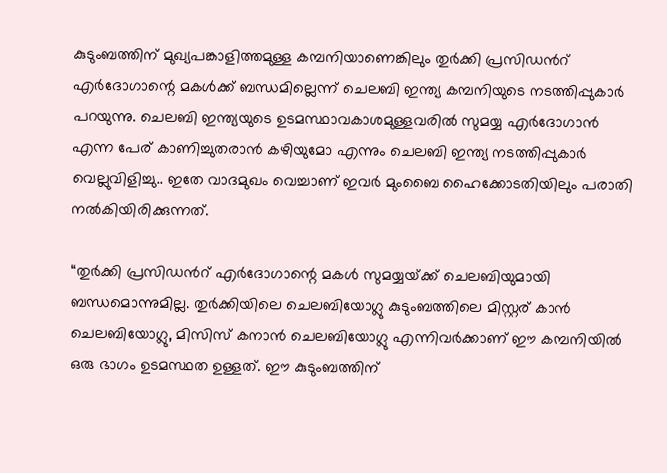കുടുംബത്തിന് മുഖ്യപങ്കാളിത്തമുള്ള കമ്പനിയാണെങ്കിലും തുര്‍ക്കി പ്രസിഡന്‍റ് എര്‍ദോഗാന്റെ മകള്‍ക്ക് ബന്ധമില്ലെന്ന് ചെലബി ഇന്ത്യ കമ്പനിയുടെ നടത്തിപ്പുകാര്‍ പറയുന്നു. ചെലബി ഇന്ത്യയുടെ ഉടമസ്ഥാവകാശമുള്ളവരില്‍ സുമയ്യ എര്‍ദോഗാന്‍ എന്ന പേര് കാണിച്ചുതരാന്‍ കഴിയുമോ എന്നും ചെലബി ഇന്ത്യ നടത്തിപ്പുകാര്‍ വെല്ലുവിളിച്ചു.. ഇതേ വാദമുഖം വെച്ചാണ് ഇവര്‍ മുംബൈ ഹൈക്കോടതിയിലും പരാതി നല്‍കിയിരിക്കുന്നത്.

“തുര്‍ക്കി പ്രസിഡന്‍റ് എര്‍ദോഗാന്റെ മകള്‍ സുമയ്യയ്‌ക്ക് ചെലബിയുമായി ബന്ധമൊന്നുമില്ല. തുര്‍ക്കിയിലെ ചെലബിയോഗ്ലു കുടുംബത്തിലെ മിസ്റ്റര് കാന്‍ ചെലബിയോഗ്ലു, മിസിസ് കനാന്‍ ചെലബിയോഗ്ലു എന്നിവര്‍ക്കാണ് ഈ കമ്പനിയില്‍ ഒരു ഭാഗം ഉടമസ്ഥത ഉള്ളത്. ഈ കുടുംബത്തിന്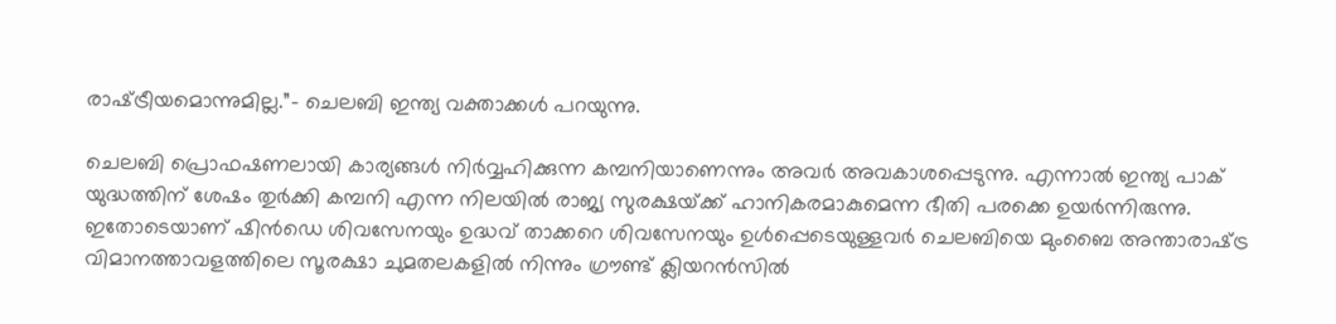രാഷ്‌ട്രീയമൊന്നുമില്ല.”- ചെലബി ഇന്ത്യ വക്താക്കള്‍ പറയുന്നു.

ചെലബി പ്രൊഫഷണലായി കാര്യങ്ങള്‍ നിര്‍വ്വഹിക്കുന്ന കമ്പനിയാണെന്നും അവര്‍ അവകാശപ്പെടുന്നു. എന്നാല്‍ ഇന്ത്യ പാക് യുദ്ധത്തിന് ശേഷം തുര്‍ക്കി കമ്പനി എന്ന നിലയില്‍ രാജ്യ സുരക്ഷയ്‌ക്ക് ഹാനികരമാകുമെന്ന ഭീതി പരക്കെ ഉയര്‍ന്നിരുന്നു. ഇതോടെയാണ് ഷിന്‍ഡെ ശിവസേനയും ഉദ്ധവ് താക്കറെ ശിവസേനയും ഉള്‍പ്പെടെയുള്ളവര്‍ ചെലബിയെ മുംബൈ അന്താരാഷ്‌ട്ര വിമാനത്താവളത്തിലെ സൂരക്ഷാ ചുമതലകളില്‍ നിന്നും ഗ്രൗണ്ട് ക്ലിയറന്‍സില്‍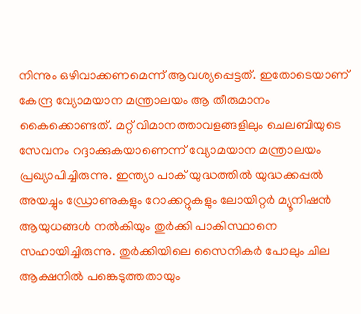നിന്നും ഒഴിവാക്കണമെന്ന് ആവശ്യപ്പെട്ടത്. ഇതോടെയാണ് കേന്ദ്ര വ്യോമയാന മന്ത്രാലയം ആ തീരുമാനം കൈക്കൊണ്ടത്. മറ്റ് വിമാനത്താവളങ്ങളിലും ചെലബിയുടെ സേവനം റദ്ദാക്കുകയാണെന്ന് വ്യോമയാന മന്ത്രാലയം പ്രഖ്യാപിച്ചിരുന്നു. ഇന്ത്യാ പാക് യുദ്ധത്തില്‍ യുദ്ധക്കപ്പല്‍ അയച്ചും ഡ്രോണുകളും റോക്കറ്റുകളും ലോയിറ്റര്‍ മ്യൂനിഷന്‍ ആയുധങ്ങള്‍ നല്‍കിയും തുര്‍ക്കി പാകിസ്ഥാനെ സഹായിച്ചിരുന്നു. തുര്‍ക്കിയിലെ സൈനികര്‍ പോലും ചില ആക്ഷനില്‍ പങ്കെടുത്തതായും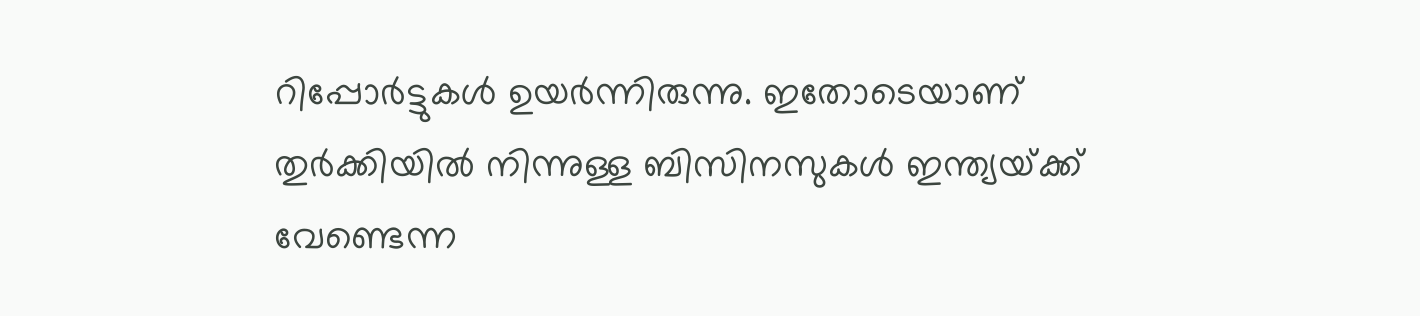റിപ്പോര്‍ട്ടുകള്‍ ഉയര്‍ന്നിരുന്നു. ഇതോടെയാണ് തുര്‍ക്കിയില്‍ നിന്നുള്ള ബിസിനസുകള്‍ ഇന്ത്യയ്‌ക്ക് വേണ്ടെന്ന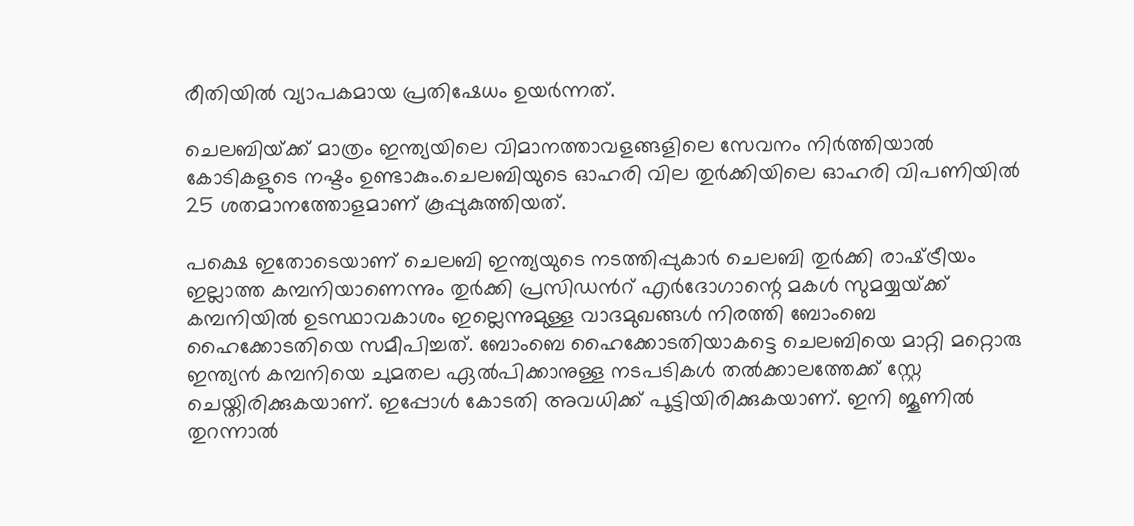രീതിയില്‍ വ്യാപകമായ പ്രതിഷേധം ഉയര്‍ന്നത്.

ചെലബിയ്‌ക്ക് മാത്രം ഇന്ത്യയിലെ വിമാനത്താവളങ്ങളിലെ സേവനം നിര്‍ത്തിയാല്‍ കോടികളുടെ നഷ്ടം ഉണ്ടാകും.ചെലബിയുടെ ഓഹരി വില തുര്‍ക്കിയിലെ ഓഹരി വിപണിയില്‍ 25 ശതമാനത്തോളമാണ് കൂപ്പുകുത്തിയത്.

പക്ഷെ ഇതോടെയാണ് ചെലബി ഇന്ത്യയുടെ നടത്തിപ്പുകാര്‍ ചെലബി തുര്‍ക്കി രാഷ്‌ട്രീയം ഇല്ലാത്ത കമ്പനിയാണെന്നും തുര്‍ക്കി പ്രസിഡന്‍റ് എര്‍ദോഗാന്റെ മകള്‍ സുമയ്യയ്‌ക്ക് കമ്പനിയില്‍ ഉടസ്ഥാവകാശം ഇല്ലെന്നുമുള്ള വാദമുഖങ്ങള്‍ നിരത്തി ബോംബെ ഹൈക്കോടതിയെ സമീപിച്ചത്. ബോംബെ ഹൈക്കോടതിയാകട്ടെ ചെലബിയെ മാറ്റി മറ്റൊരു ഇന്ത്യന്‍ കമ്പനിയെ ചുമതല ഏല്‍പിക്കാനുള്ള നടപടികള്‍ തല്‍ക്കാലത്തേക്ക് സ്റ്റേ ചെയ്തിരിക്കുകയാണ്. ഇപ്പോള്‍ കോടതി അവധിക്ക് പൂട്ടിയിരിക്കുകയാണ്. ഇനി ജൂണില്‍ തുറന്നാല്‍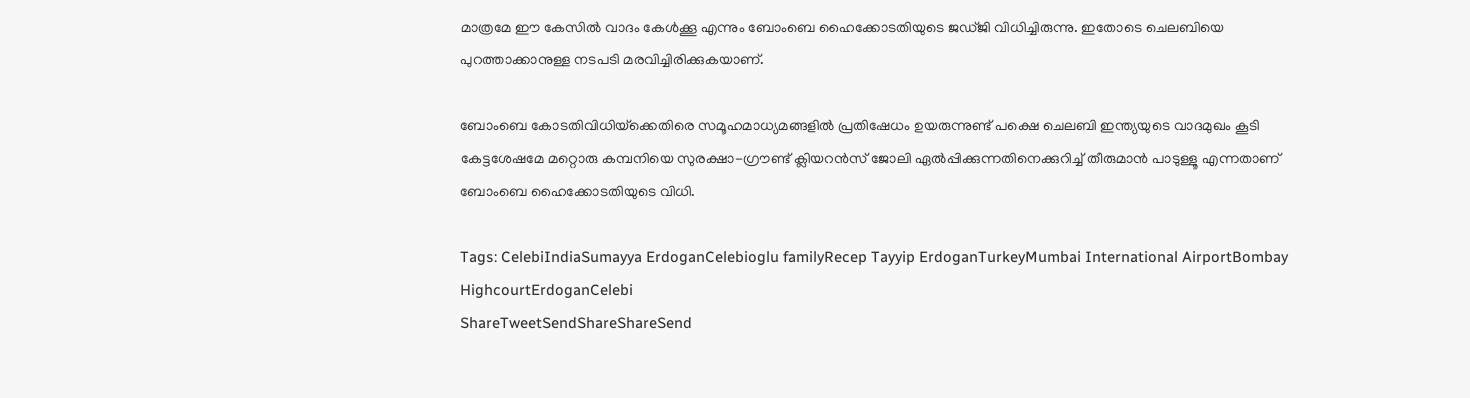മാത്രമേ ഈ കേസില്‍ വാദം കേള്‍ക്കൂ എന്നും ബോംബെ ഹൈക്കോടതിയുടെ ജഡ്ജി വിധിച്ചിരുന്നു. ഇതോടെ ചെലബിയെ പുറത്താക്കാനുള്ള നടപടി മരവിച്ചിരിക്കുകയാണ്.

ബോംബെ കോടതിവിധിയ്‌ക്കെതിരെ സമൂഹമാധ്യമങ്ങളില്‍ പ്രതിഷേധം ഉയരുന്നുണ്ട് പക്ഷെ ചെലബി ഇന്ത്യയുടെ വാദമുഖം കൂടി കേട്ടശേഷമേ മറ്റൊരു കമ്പനിയെ സുരക്ഷാ-ഗ്രൗണ്ട് ക്ലിയറന്‍സ് ജോലി ഏല്‍പ്പിക്കുന്നതിനെക്കുറിച്ച് തീരുമാന്‍ പാടുള്ളൂ എന്നതാണ് ബോംബെ ഹൈക്കോടതിയുടെ വിധി.

Tags: CelebiIndiaSumayya ErdoganCelebioglu familyRecep Tayyip ErdoganTurkeyMumbai International AirportBombay HighcourtErdoganCelebi
ShareTweetSendShareShareSend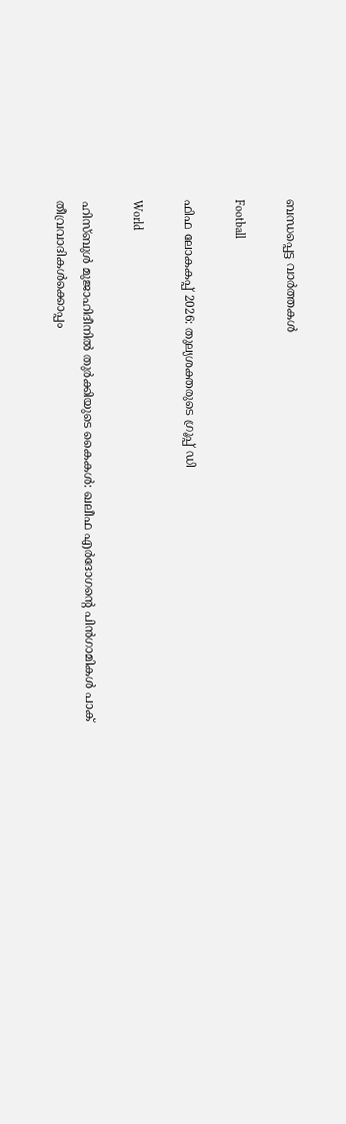ബന്ധപ്പെട്ട വാര്‍ത്തകള്‍

Football

ഫിഫ ലോകകപ്പ് 2026: തുല്യശക്തരുടെ ഗ്രൂപ്പ് ഡി

World

ഹിസ്ബുൾ മുജാഹിദീനിൽ തുർക്കിയുടെ കൈകൾ: ഖലീഫ എർദോഗന്റെ പിൻഗാമികൾ പാക് തീവ്രവാദികൾക്കൊപ്പം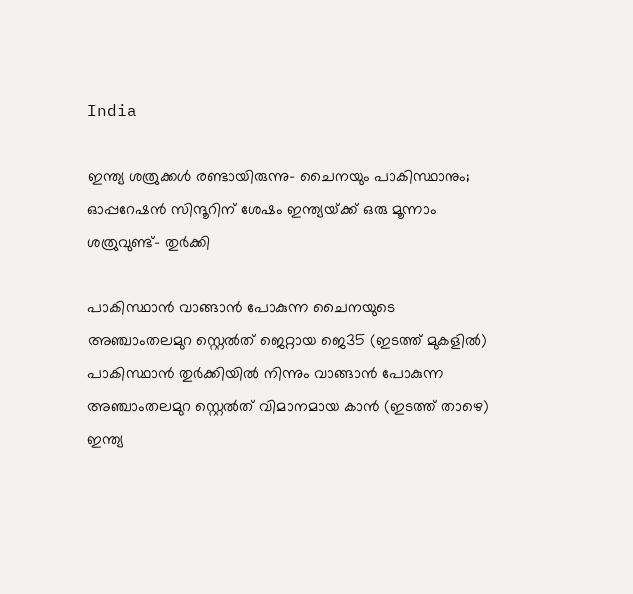India

ഇന്ത്യ ശത്രുക്കള്‍ രണ്ടായിരുന്നു- ചൈനയും പാകിസ്ഥാനും; ഓപ്പറേഷന്‍ സിന്ദൂറിന് ശേഷം ഇന്ത്യയ്‌ക്ക് ഒരു മൂന്നാം ശത്രുവുണ്ട്- തുര്‍ക്കി

പാകിസ്ഥാന്‍ വാങ്ങാന്‍ പോകുന്ന ചൈനയുടെ അ‍ഞ്ചാംതലമുറ സ്റ്റെല്‍ത് ജെറ്റായ ജെ35 (ഇടത്ത് മുകളില്‍) പാകിസ്ഥാന്‍ തുര്‍ക്കിയില്‍ നിന്നും വാങ്ങാന്‍ പോകുന്ന അ‌ഞ്ചാംതലമുറ സ്റ്റെല്‍ത് വിമാനമായ കാന്‍ (ഇടത്ത് താഴെ) ഇന്ത്യ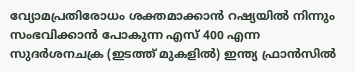വ്യോമപ്രതിരോധം ശക്തമാക്കാന്‍ റഷ്യയില്‍ നിന്നും സംഭവിക്കാന്‍ പോകുന്ന എസ് 400 എന്ന സുദര്‍ശനചക്ര (ഇടത്ത് മുകളില്‍) ഇന്ത്യ ഫ്രാന്‍സില്‍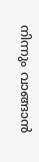നിന്നും വാങ്ങാന്‍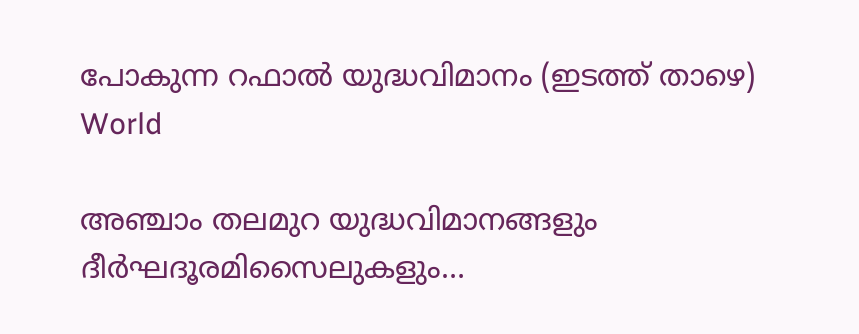പോകുന്ന റഫാല്‍ യുദ്ധവിമാനം (ഇടത്ത് താഴെ)
World

അഞ്ചാം തലമുറ യുദ്ധവിമാനങ്ങളും ദീര്‍ഘദൂരമിസൈലുകളും…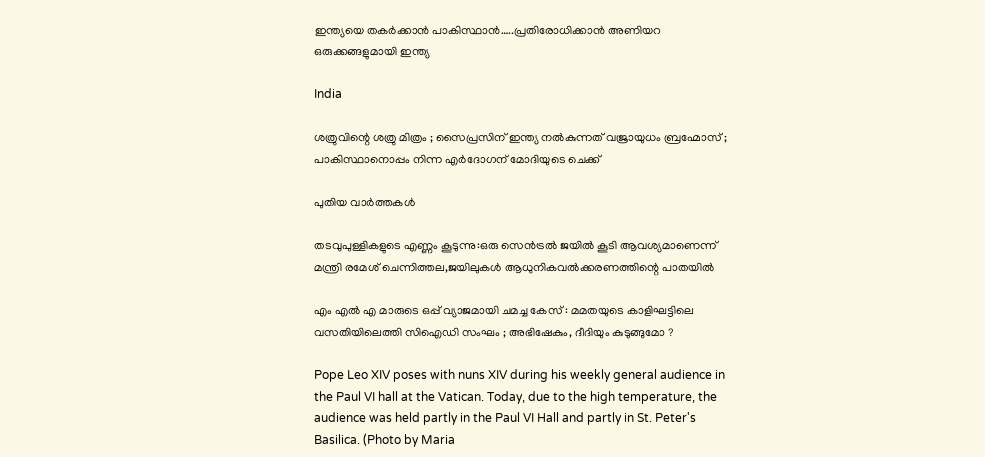ഇന്ത്യയെ തകര്‍ക്കാന്‍ പാകിസ്ഥാന്‍…..പ്രതിരോധിക്കാന്‍ അണിയറ ഒരുക്കങ്ങളുമായി ഇന്ത്യ

India

ശത്രുവിന്റെ ശത്രു മിത്രം ; സൈപ്രസിന് ഇന്ത്യ നൽകുന്നത് വജ്രായുധം ബ്രഹ്മോസ് ; പാകിസ്ഥാനൊപ്പം നിന്ന എർദോഗന് മോദിയുടെ ചെക്ക്

പുതിയ വാര്‍ത്തകള്‍

തടവുപുള്ളികളുടെ എണ്ണം കൂടുന്നു:ഒരു സെന്‍ട്രല്‍ ജയില്‍ കൂടി ആവശ്യമാണെന്ന് മന്ത്രി രമേശ് ചെന്നിത്തല,ജയിലുകള്‍ ആധുനികവല്‍ക്കരണത്തിന്റെ പാതയില്‍

എം എൽ എ മാരുടെ ഒപ്പ് വ്യാജമായി ചമച്ച കേസ് : മമതയുടെ കാളിഘട്ടിലെ വസതിയിലെത്തി സിഐഡി സംഘം ; അഭിഷേകും, ദീദിയും കുടുങ്ങുമോ ?

Pope Leo XIV poses with nuns XIV during his weekly general audience in the Paul VI hall at the Vatican. Today, due to the high temperature, the audience was held partly in the Paul VI Hall and partly in St. Peter's Basilica. (Photo by Maria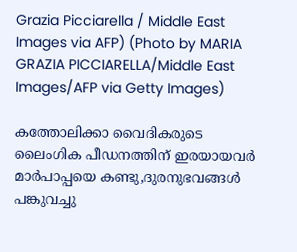Grazia Picciarella / Middle East Images via AFP) (Photo by MARIA GRAZIA PICCIARELLA/Middle East Images/AFP via Getty Images)

കത്തോലിക്കാ വൈദികരുടെ ലൈംഗിക പീഡനത്തിന് ഇരയായവര്‍  മാര്‍പാപ്പയെ കണ്ടു,ദുരനുഭവങ്ങള്‍ പങ്കുവച്ചു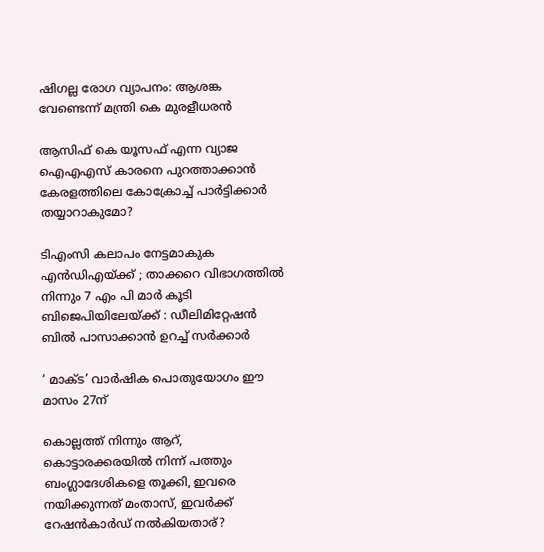ഷിഗല്ല രോഗ വ്യാപനം: ആശങ്ക വേണ്ടെന്ന് മന്ത്രി കെ മുരളീധരന്‍

ആസിഫ് കെ യൂസഫ് എന്ന വ്യാജ ഐഎഎസ് കാരനെ പുറത്താക്കാന്‍ കേരളത്തിലെ കോക്രോച്ച് പാര്‍ട്ടിക്കാര്‍ തയ്യാറാകുമോ?

ടിഎംസി കലാപം നേട്ടമാകുക എൻഡിഎയ്‌ക്ക് ; താക്കറെ വിഭാഗത്തിൽ നിന്നും 7 എം പി മാർ കൂടി ബിജെപിയിലേയ്‌ക്ക് : ഡീലിമിറ്റേഷൻ ബിൽ പാസാക്കാൻ ഉറച്ച് സർക്കാർ

‘ മാക്ട’ വാര്‍ഷിക പൊതുയോഗം ഈ മാസം 27ന്

കൊല്ലത്ത് നിന്നും ആറ്, കൊട്ടാരക്കരയില്‍ നിന്ന് പത്തും ബംഗ്ലാദേശികളെ തൂക്കി, ഇവരെ നയിക്കുന്നത് മംതാസ്, ഇവര്‍ക്ക് റേഷന്‍കാര്‍ഡ് നല്‍കിയതാര്?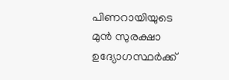പിണറായിയുടെ മുന്‍ സുരക്ഷാ ഉദ്യോഗസ്ഥര്‍ക്ക്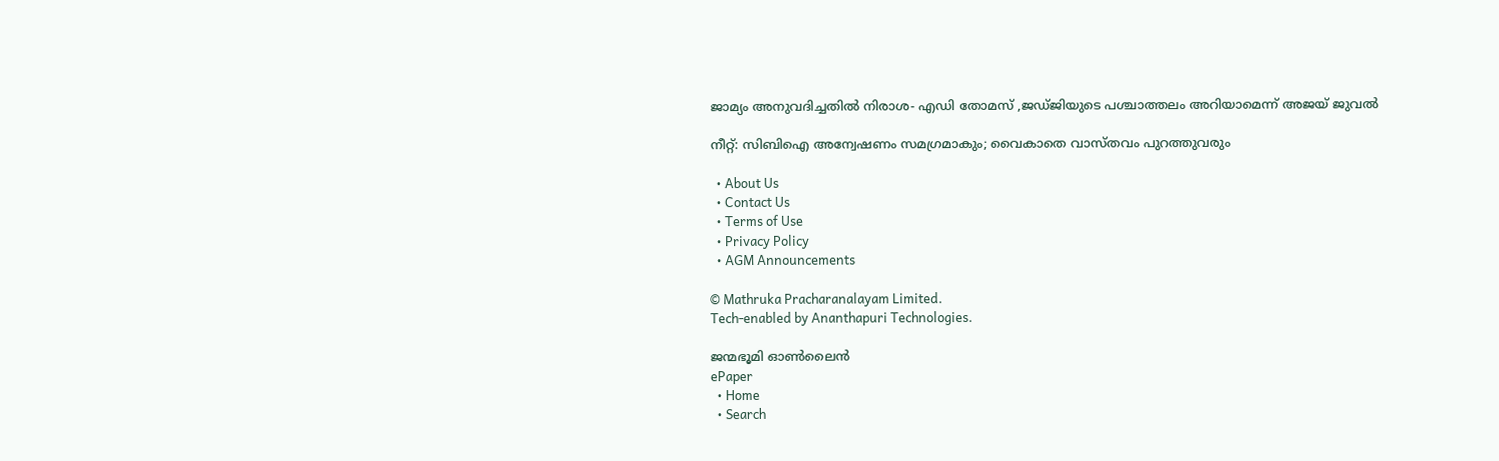ജാമ്യം അനുവദിച്ചതില്‍ നിരാശ- എഡി തോമസ് ,ജഡ്ജിയുടെ പശ്ചാത്തലം അറിയാമെന്ന് അജയ് ജുവല്‍

നീറ്റ്: സിബിഐ അന്വേഷണം സമഗ്രമാകും; വൈകാതെ വാസ്തവം പുറത്തുവരും

  • About Us
  • Contact Us
  • Terms of Use
  • Privacy Policy
  • AGM Announcements

© Mathruka Pracharanalayam Limited.
Tech-enabled by Ananthapuri Technologies.

ജന്മഭൂമി ഓണ്‍ലൈന്‍
ePaper
  • Home
  • Search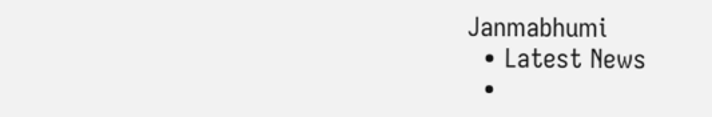Janmabhumi
  • Latest News
  •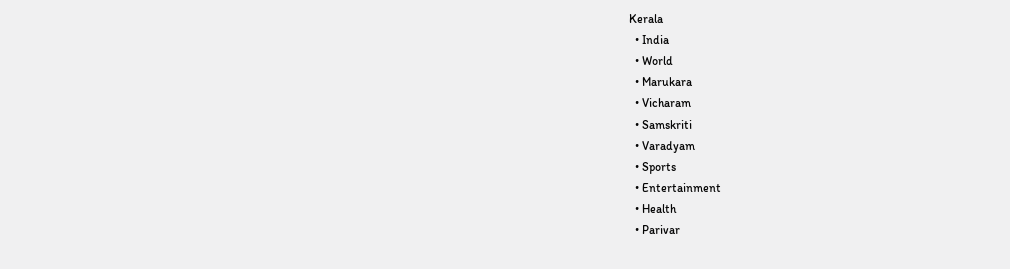Kerala
  • India
  • World
  • Marukara
  • Vicharam
  • Samskriti
  • Varadyam
  • Sports
  • Entertainment
  • Health
  • Parivar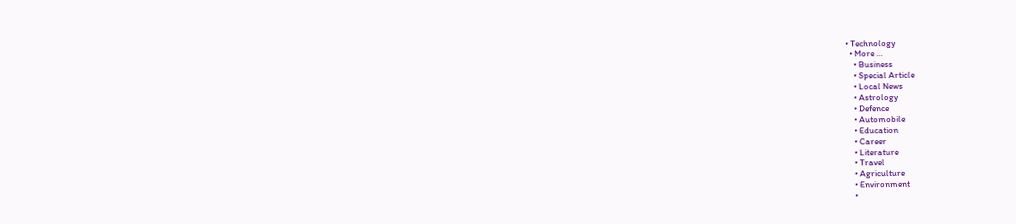• Technology
  • More …
    • Business
    • Special Article
    • Local News
    • Astrology
    • Defence
    • Automobile
    • Education
    • Career
    • Literature
    • Travel
    • Agriculture
    • Environment
    •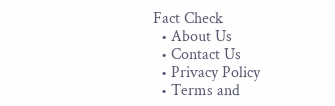Fact Check
  • About Us
  • Contact Us
  • Privacy Policy
  • Terms and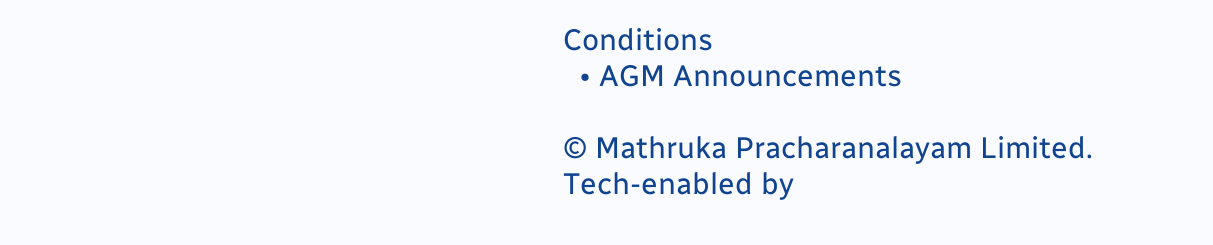Conditions
  • AGM Announcements

© Mathruka Pracharanalayam Limited.
Tech-enabled by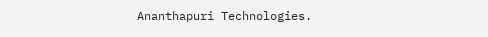Ananthapuri Technologies.